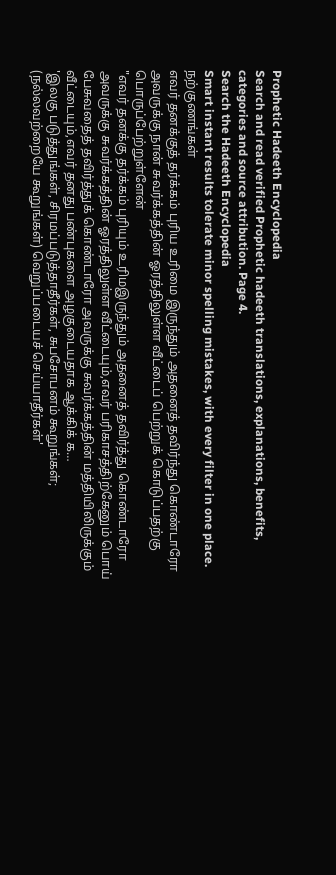Prophetic Hadeeth Encyclopedia
Search and read verified Prophetic hadeeth translations, explanations, benefits, categories and source attribution. Page 4.
Search the Hadeeth Encyclopedia
Smart instant results tolerate minor spelling mistakes, with every filter in one place.
நற்குணங்கள்
எவர் தனக்குத் தர்க்கம் புரிய உரிமை இருந்தும் அதனைத் தவிர்ந்து கொண்டாரோ அவருக்கு நான் சுவர்க்கத்தின் ஓரத்திலுள்ள வீட்டைப் பெற்றுக் கொடுப்பதற்கு பொருப்பேற்றுள்ளேன்
"எவர் தனக்கு தர்க்கம் புரியும் உரிமஇருந்தும் அதனைத் தவிர்த்து கொண்டாரோ அவருக்கு சுவர்க்கத்தின் ஓரத்திலுள்ள வீட்டையும்,எவர் பரிகாசத்திற்கேனும் பொய் பேசுவதைத் தவிர்த்துக் கொண்டாரோ அவருக்கு சுவர்க்கத்தின் மத்தியிலிருக்கும் வீட்டையும்,எவர் தனது பண்புகளை அழகுடையதாக ஆக்கிக் க…
'இலகு படுத்துங்கள், சிரமப்படுத்தாதீர்கள், சுபசோபனம் கூறுங்கள்; (நல்லவற்றையே கூறுங்கள்) வெறுப்படையச் செய்யாதீர்கள்'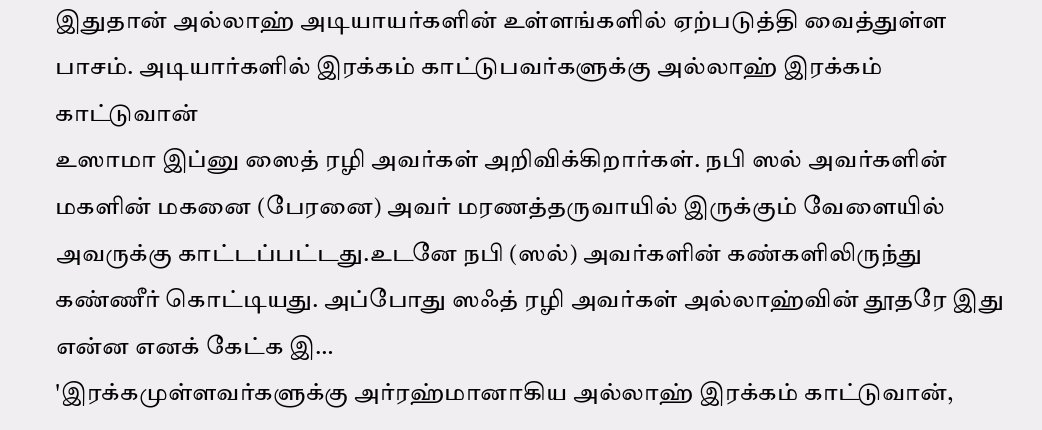இதுதான் அல்லாஹ் அடியாயர்களின் உள்ளங்களில் ஏற்படுத்தி வைத்துள்ள பாசம். அடியார்களில் இரக்கம் காட்டுபவர்களுக்கு அல்லாஹ் இரக்கம் காட்டுவான்
உஸாமா இப்னு ஸைத் ரழி அவர்கள் அறிவிக்கிறார்கள். நபி ஸல் அவர்களின் மகளின் மகனை (பேரனை) அவர் மரணத்தருவாயில் இருக்கும் வேளையில் அவருக்கு காட்டப்பட்டது.உடனே நபி (ஸல்) அவர்களின் கண்களிலிருந்து கண்ணீர் கொட்டியது. அப்போது ஸஃத் ரழி அவர்கள் அல்லாஹ்வின் தூதரே இது என்ன எனக் கேட்க இ…
'இரக்கமுள்ளவர்களுக்கு அர்ரஹ்மானாகிய அல்லாஹ் இரக்கம் காட்டுவான்,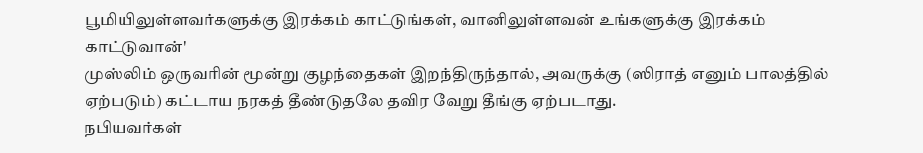பூமியிலுள்ளவர்களுக்கு இரக்கம் காட்டுங்கள், வானிலுள்ளவன் உங்களுக்கு இரக்கம் காட்டுவான்'
முஸ்லிம் ஒருவரின் மூன்று குழந்தைகள் இறந்திருந்தால், அவருக்கு (ஸிராத் எனும் பாலத்தில் ஏற்படும்) கட்டாய நரகத் தீண்டுதலே தவிர வேறு தீங்கு ஏற்படாது.
நபியவர்கள்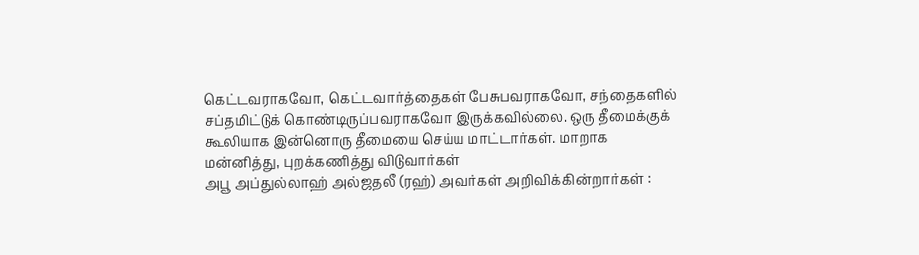கெட்டவராகவோ, கெட்டவார்த்தைகள் பேசுபவராகவோ, சந்தைகளில் சப்தமிட்டுக் கொண்டிருப்பவராகவோ இருக்கவில்லை. ஒரு தீமைக்குக் கூலியாக இன்னொரு தீமையை செய்ய மாட்டார்கள். மாறாக மன்னித்து, புறக்கணித்து விடுவார்கள்
அபூ அப்துல்லாஹ் அல்ஜதலீ (ரஹ்) அவர்கள் அறிவிக்கின்றார்கள் :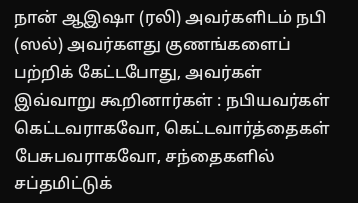நான் ஆஇஷா (ரலி) அவர்களிடம் நபி (ஸல்) அவர்களது குணங்களைப் பற்றிக் கேட்டபோது, அவர்கள் இவ்வாறு கூறினார்கள் : நபியவர்கள் கெட்டவராகவோ, கெட்டவார்த்தைகள் பேசுபவராகவோ, சந்தைகளில் சப்தமிட்டுக்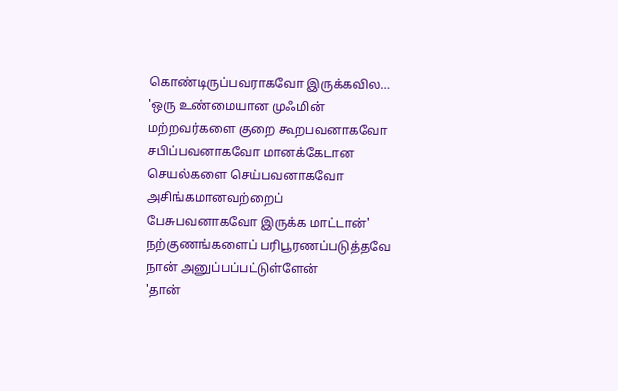கொண்டிருப்பவராகவோ இருக்கவில…
'ஒரு உண்மையான முஃமின் மற்றவர்களை குறை கூறபவனாகவோ சபிப்பவனாகவோ மானக்கேடான செயல்களை செய்பவனாகவோ அசிங்கமானவற்றைப் பேசுபவனாகவோ இருக்க மாட்டான்'
நற்குணங்களைப் பரிபூரணப்படுத்தவே நான் அனுப்பப்பட்டுள்ளேன்
'தான்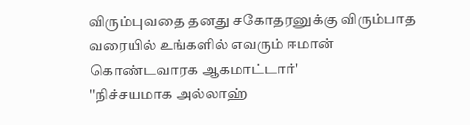விரும்புவதை தனது சகோதரனுக்கு விரும்பாத வரையில் உங்களில் எவரும் ஈமான் கொண்டவாரக ஆகமாட்டார்'
''நிச்சயமாக அல்லாஹ்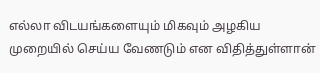எல்லா விடயங்களையும் மிகவும் அழகிய முறையில் செய்ய வேணடும் என விதித்துள்ளான்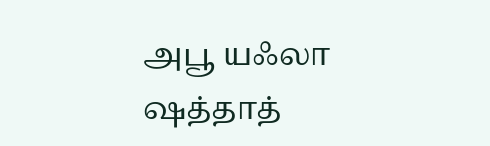அபூ யஃலா ஷத்தாத்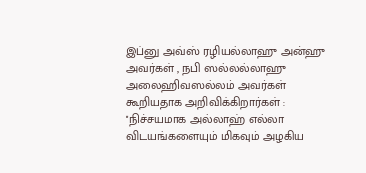இப்னு அவ்ஸ் ரழியல்லாஹு அன்ஹு அவர்கள் , நபி ஸல்லல்லாஹு அலைஹிவஸல்லம் அவர்கள் கூறியதாக அறிவிக்கிறார்கள் : ''நிச்சயமாக அல்லாஹ் எல்லா விடயங்களையும் மிகவும் அழகிய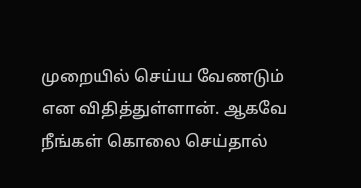முறையில் செய்ய வேணடும் என விதித்துள்ளான். ஆகவே நீங்கள் கொலை செய்தால்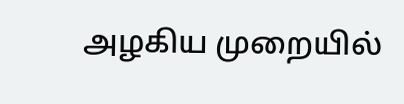அழகிய முறையில்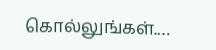கொல்லுங்கள்.…